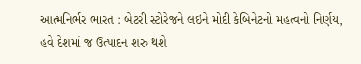આત્મનિર્ભર ભારત : બેટરી સ્ટોરેજને લઇને મોદી કેબિનેટનો મહત્વનો નિર્ણય, હવે દેશમાં જ ઉત્પાદન શરુ થશે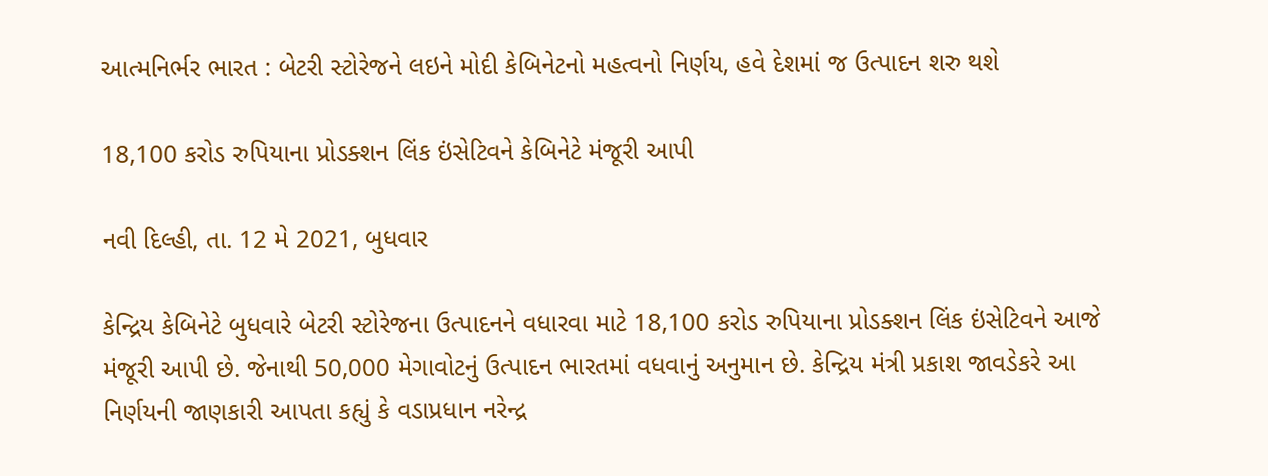આત્મનિર્ભર ભારત : બેટરી સ્ટોરેજને લઇને મોદી કેબિનેટનો મહત્વનો નિર્ણય, હવે દેશમાં જ ઉત્પાદન શરુ થશે

18,100 કરોડ રુપિયાના પ્રોડક્શન લિંક ઇંસેટિવને કેબિનેટે મંજૂરી આપી

નવી દિલ્હી, તા. 12 મે 2021, બુધવાર

કેન્દ્રિય કેબિનેટે બુધવારે બેટરી સ્ટોરેજના ઉત્પાદનને વધારવા માટે 18,100 કરોડ રુપિયાના પ્રોડક્શન લિંક ઇંસેટિવને આજે મંજૂરી આપી છે. જેનાથી 50,000 મેગાવોટનું ઉત્પાદન ભારતમાં વધવાનું અનુમાન છે. કેન્દ્રિય મંત્રી પ્રકાશ જાવડેકરે આ નિર્ણયની જાણકારી આપતા કહ્યું કે વડાપ્રધાન નરેન્દ્ર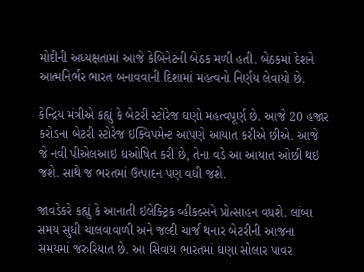મોદીની અધ્યક્ષતામાં આજે કેબિનેટની બેઠક મળી હતી. બેઠકમાં દેશને આત્મનિર્ભર ભારત બનાવવાની દિશામાં મહત્વનો નિર્ણય લેવાયો છે.

કેન્દ્રિય મંત્રીએ કહ્યું કે બેટરી સ્ટોરેજ ઘણો મહત્વપૂર્ણ છે. આજે 20 હજાર કરોડના બેટરી સ્ટોરેજ ઇક્વિપમેન્ટ આપણે આયાત કરીએ છીએ. આજે જે નવી પીએલઆઇ ઘઓષિત કરી છે, તેના વડે આ આયાત ઓછી થઇ જશે. સાથે જ ભરતમાં ઉત્પાદન પણ વધી જશે.

જાવડેકરે કહ્યું કે આનાતી ઇલેક્ટ્રિક વ્હીકલ્સને પ્રોત્સાહન વધશે. લાંબા સમય સુધી ચાલવાવાળી અને જલ્દી ચાર્જ થનાર બેટરીની આજના સમયમાં જરુરિયાત છે. આ સિવાય ભારતમાં ઘણા સોલાર પાવર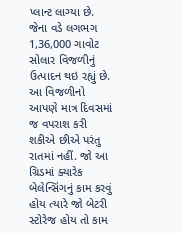પ્લાન્ટ લાગ્યા છે. જેના વડે લગભગ 1,36,000 ગાવોટ સોલાર વિજળીનું ઉત્પાદન થઇ રહ્યું છે. આ વિજળીનો આપણે માત્ર દિવસમાં જ વપરાશ કરી શકીએ છીએ પરંતુ રાતમાં નહીં. જો આ ગ્રિડમાં ક્યારેક બેલેન્સિંગનું કામ કરવું હોય ત્યારે જો બેટરી સ્ટોરેજ હોય તો કામ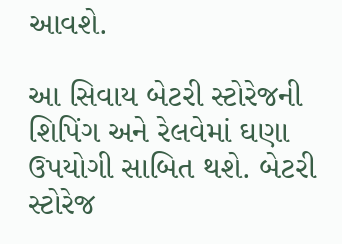આવશે.

આ સિવાય બેટરી સ્ટોરેજની શિપિંગ અને રેલવેમાં ઘણા ઉપયોગી સાબિત થશે. બેટરી સ્ટોરેજ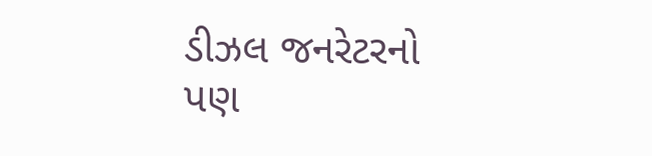ડીઝલ જનરેટરનો પણ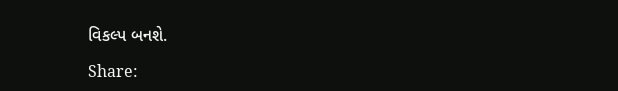વિકલ્પ બનશે.

Share: